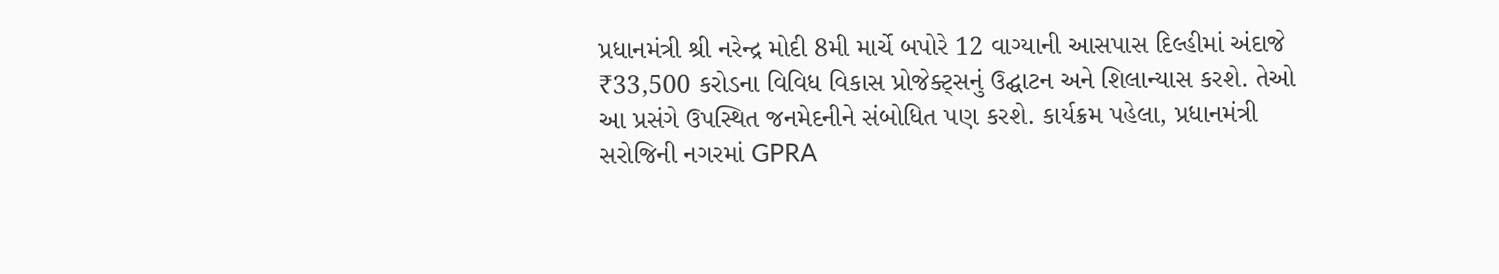પ્રધાનમંત્રી શ્રી નરેન્દ્ર મોદી 8મી માર્ચે બપોરે 12 વાગ્યાની આસપાસ દિલ્હીમાં અંદાજે ₹33,500 કરોડના વિવિધ વિકાસ પ્રોજેક્ટ્સનું ઉદ્ઘાટન અને શિલાન્યાસ કરશે. તેઓ આ પ્રસંગે ઉપસ્થિત જનમેદનીને સંબોધિત પણ કરશે. કાર્યક્રમ પહેલા, પ્રધાનમંત્રી સરોજિની નગરમાં GPRA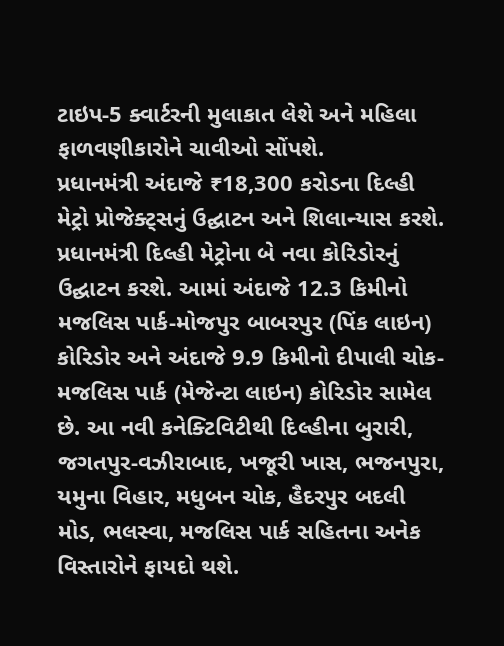ટાઇપ-5 ક્વાર્ટરની મુલાકાત લેશે અને મહિલા ફાળવણીકારોને ચાવીઓ સોંપશે.
પ્રધાનમંત્રી અંદાજે ₹18,300 કરોડના દિલ્હી મેટ્રો પ્રોજેક્ટ્સનું ઉદ્ઘાટન અને શિલાન્યાસ કરશે. પ્રધાનમંત્રી દિલ્હી મેટ્રોના બે નવા કોરિડોરનું ઉદ્ઘાટન કરશે. આમાં અંદાજે 12.3 કિમીનો મજલિસ પાર્ક-મોજપુર બાબરપુર (પિંક લાઇન) કોરિડોર અને અંદાજે 9.9 કિમીનો દીપાલી ચોક-મજલિસ પાર્ક (મેજેન્ટા લાઇન) કોરિડોર સામેલ છે. આ નવી કનેક્ટિવિટીથી દિલ્હીના બુરારી, જગતપુર-વઝીરાબાદ, ખજૂરી ખાસ, ભજનપુરા, યમુના વિહાર, મધુબન ચોક, હૈદરપુર બદલી મોડ, ભલસ્વા, મજલિસ પાર્ક સહિતના અનેક વિસ્તારોને ફાયદો થશે.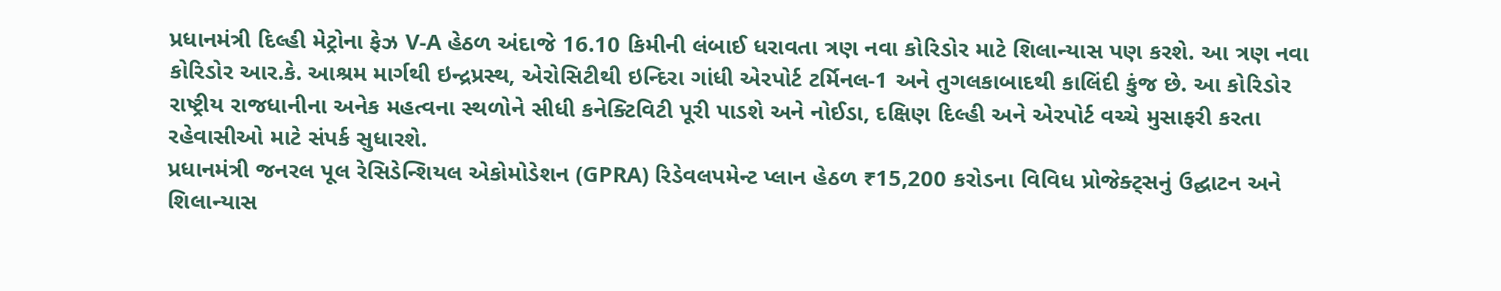પ્રધાનમંત્રી દિલ્હી મેટ્રોના ફેઝ V-A હેઠળ અંદાજે 16.10 કિમીની લંબાઈ ધરાવતા ત્રણ નવા કોરિડોર માટે શિલાન્યાસ પણ કરશે. આ ત્રણ નવા કોરિડોર આર.કે. આશ્રમ માર્ગથી ઇન્દ્રપ્રસ્થ, એરોસિટીથી ઇન્દિરા ગાંધી એરપોર્ટ ટર્મિનલ-1 અને તુગલકાબાદથી કાલિંદી કુંજ છે. આ કોરિડોર રાષ્ટ્રીય રાજધાનીના અનેક મહત્વના સ્થળોને સીધી કનેક્ટિવિટી પૂરી પાડશે અને નોઈડા, દક્ષિણ દિલ્હી અને એરપોર્ટ વચ્ચે મુસાફરી કરતા રહેવાસીઓ માટે સંપર્ક સુધારશે.
પ્રધાનમંત્રી જનરલ પૂલ રેસિડેન્શિયલ એકોમોડેશન (GPRA) રિડેવલપમેન્ટ પ્લાન હેઠળ ₹15,200 કરોડના વિવિધ પ્રોજેક્ટ્સનું ઉદ્ઘાટન અને શિલાન્યાસ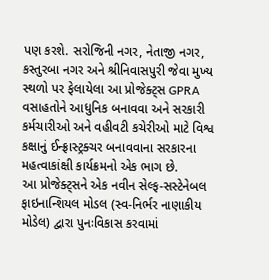પણ કરશે. સરોજિની નગર, નેતાજી નગર, કસ્તુરબા નગર અને શ્રીનિવાસપુરી જેવા મુખ્ય સ્થળો પર ફેલાયેલા આ પ્રોજેક્ટ્સ GPRA વસાહતોને આધુનિક બનાવવા અને સરકારી કર્મચારીઓ અને વહીવટી કચેરીઓ માટે વિશ્વ કક્ષાનું ઈન્ફ્રાસ્ટ્રક્ચર બનાવવાના સરકારના મહત્વાકાંક્ષી કાર્યક્રમનો એક ભાગ છે.
આ પ્રોજેક્ટ્સને એક નવીન સેલ્ફ-સસ્ટેનેબલ ફાઇનાન્શિયલ મોડલ (સ્વ-નિર્ભર નાણાકીય મોડેલ) દ્વારા પુનઃવિકાસ કરવામાં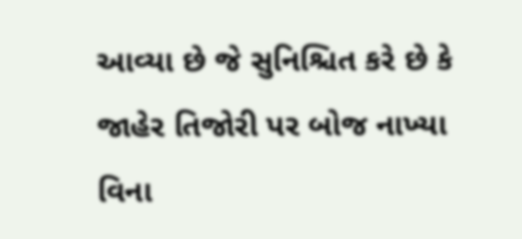આવ્યા છે જે સુનિશ્ચિત કરે છે કે જાહેર તિજોરી પર બોજ નાખ્યા વિના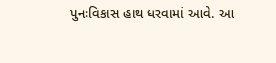પુનઃવિકાસ હાથ ધરવામાં આવે. આ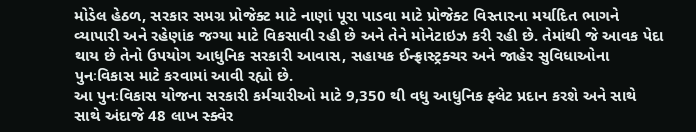મોડેલ હેઠળ, સરકાર સમગ્ર પ્રોજેક્ટ માટે નાણાં પૂરા પાડવા માટે પ્રોજેક્ટ વિસ્તારના મર્યાદિત ભાગને વ્યાપારી અને રહેણાંક જગ્યા માટે વિકસાવી રહી છે અને તેને મોનેટાઇઝ કરી રહી છે. તેમાંથી જે આવક પેદા થાય છે તેનો ઉપયોગ આધુનિક સરકારી આવાસ, સહાયક ઈન્ફ્રાસ્ટ્રક્ચર અને જાહેર સુવિધાઓના પુનઃવિકાસ માટે કરવામાં આવી રહ્યો છે.
આ પુનઃવિકાસ યોજના સરકારી કર્મચારીઓ માટે 9,350 થી વધુ આધુનિક ફ્લેટ પ્રદાન કરશે અને સાથે સાથે અંદાજે 48 લાખ સ્ક્વેર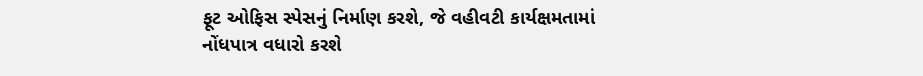ફૂટ ઓફિસ સ્પેસનું નિર્માણ કરશે, જે વહીવટી કાર્યક્ષમતામાં નોંધપાત્ર વધારો કરશે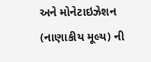અને મોનેટાઇઝેશન (નાણાકીય મૂલ્ય) ની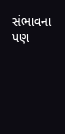સંભાવના પણ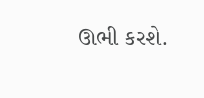ઊભી કરશે.